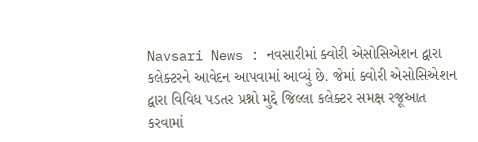Navsari News : નવસારીમાં ક્વોરી એસોસિએશન દ્વારા કલેક્ટરને આવેદન આપવામાં આવ્યું છે. જેમાં ક્વોરી એસોસિએશન દ્વારા વિવિધ પડતર પ્રશ્નો મુદ્દે જિલ્લા કલેક્ટર સમક્ષ રજૂઆત કરવામાં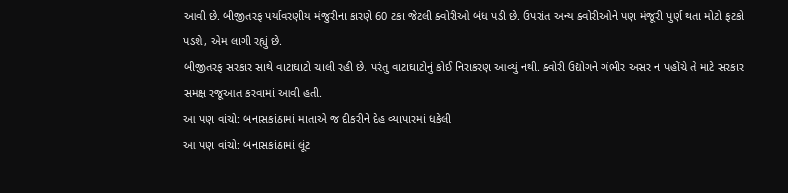આવી છે. બીજીતરફ પર્યાવરણીય મંજુરીના કારણે 60 ટકા જેટલી ક્વોરીઓ બંધ પડી છે. ઉપરાંત અન્ય ક્વોરીઓને પણ મંજૂરી પુર્ણ થતા મોટો ફટકો પડશે, એમ લાગી રહ્યું છે.
બીજીતરફ સરકાર સાથે વાટાઘાટો ચાલી રહી છે. પરંતુ વાટાઘાટોનું કોઈ નિરાકરણ આવ્યું નથી. ક્વોરી ઉદ્યોગને ગંભીર અસર ન પહોંચે તે માટે સરકાર સમક્ષ રજૂઆત કરવામાં આવી હતી.
આ પણ વાંચો: બનાસકાંઠામાં માતાએ જ દીકરીને દેહ વ્યાપારમાં ધકેલી
આ પણ વાંચો: બનાસકાંઠામાં લૂંટ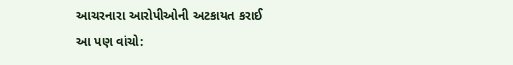આચરનારા આરોપીઓની અટકાયત કરાઈ
આ પણ વાંચો: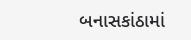બનાસકાંઠામાં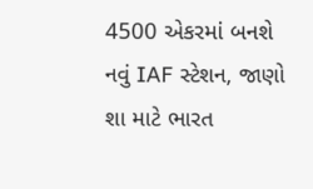4500 એકરમાં બનશે નવું IAF સ્ટેશન, જાણો શા માટે ભારત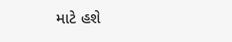માટે હશે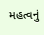મહત્વનું